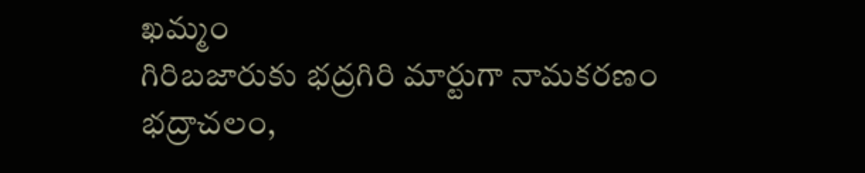ఖమ్మం
గిరిబజారుకు భద్రగిరి మార్టుగా నామకరణం
భద్రాచలం,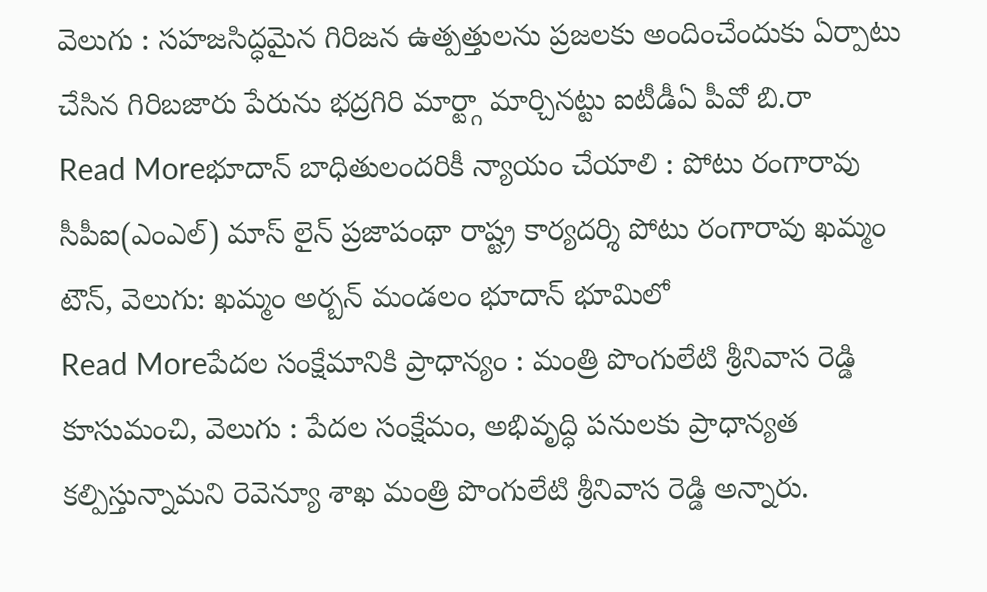వెలుగు : సహజసిద్ధమైన గిరిజన ఉత్పత్తులను ప్రజలకు అందించేందుకు ఏర్పాటు చేసిన గిరిబజారు పేరును భద్రగిరి మార్ట్గా మార్చినట్టు ఐటీడీఏ పీవో బి.రా
Read Moreభూదాన్ బాధితులందరికీ న్యాయం చేయాలి : పోటు రంగారావు
సీపీఐ(ఎంఎల్) మాస్ లైన్ ప్రజాపంథా రాష్ట్ర కార్యదర్శి పోటు రంగారావు ఖమ్మం టౌన్, వెలుగు: ఖమ్మం అర్బన్ మండలం భూదాన్ భూమిలో
Read Moreపేదల సంక్షేమానికి ప్రాధాన్యం : మంత్రి పొంగులేటి శ్రీనివాస రెడ్డి
కూసుమంచి, వెలుగు : పేదల సంక్షేమం, అభివృద్ధి పనులకు ప్రాధాన్యత కల్పిస్తున్నామని రెవెన్యూ శాఖ మంత్రి పొంగులేటి శ్రీనివాస రెడ్డి అన్నారు.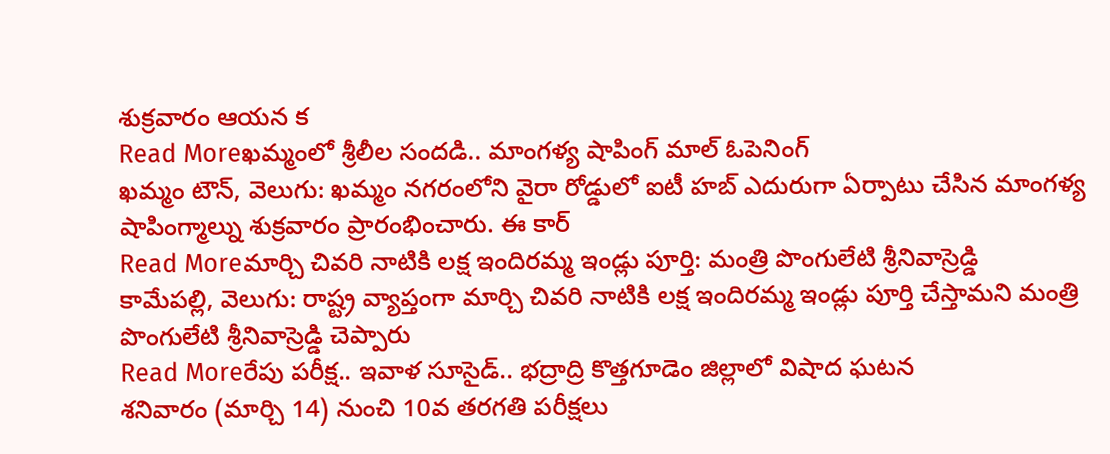శుక్రవారం ఆయన క
Read Moreఖమ్మంలో శ్రీలీల సందడి.. మాంగళ్య షాపింగ్ మాల్ ఓపెనింగ్
ఖమ్మం టౌన్, వెలుగు: ఖమ్మం నగరంలోని వైరా రోడ్డులో ఐటీ హబ్ ఎదురుగా ఏర్పాటు చేసిన మాంగళ్య షాపింగ్మాల్ను శుక్రవారం ప్రారంభించారు. ఈ కార్
Read Moreమార్చి చివరి నాటికి లక్ష ఇందిరమ్మ ఇండ్లు పూర్తి: మంత్రి పొంగులేటి శ్రీనివాస్రెడ్డి
కామేపల్లి, వెలుగు: రాష్ట్ర వ్యాప్తంగా మార్చి చివరి నాటికి లక్ష ఇందిరమ్మ ఇండ్లు పూర్తి చేస్తామని మంత్రి పొంగులేటి శ్రీనివాస్రెడ్డి చెప్పారు
Read Moreరేపు పరీక్ష.. ఇవాళ సూసైడ్.. భద్రాద్రి కొత్తగూడెం జిల్లాలో విషాద ఘటన
శనివారం (మార్చి 14) నుంచి 10వ తరగతి పరీక్షలు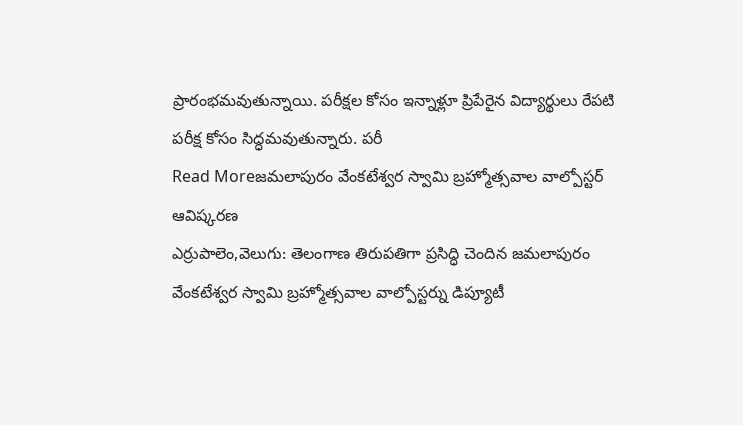ప్రారంభమవుతున్నాయి. పరీక్షల కోసం ఇన్నాళ్లూ ప్రిపేరైన విద్యార్థులు రేపటి పరీక్ష కోసం సిద్ధమవుతున్నారు. పరీ
Read Moreజమలాపురం వేంకటేశ్వర స్వామి బ్రహ్మోత్సవాల వాల్పోస్టర్ ఆవిష్కరణ
ఎర్రుపాలెం,వెలుగు: తెలంగాణ తిరుపతిగా ప్రసిద్ధి చెందిన జమలాపురం వేంకటేశ్వర స్వామి బ్రహ్మోత్సవాల వాల్పోస్టర్ను డిప్యూటీ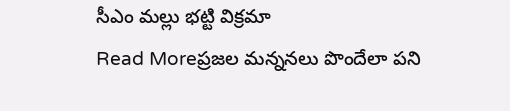సీఎం మల్లు భట్టి విక్రమా
Read Moreప్రజల మన్ననలు పొందేలా పని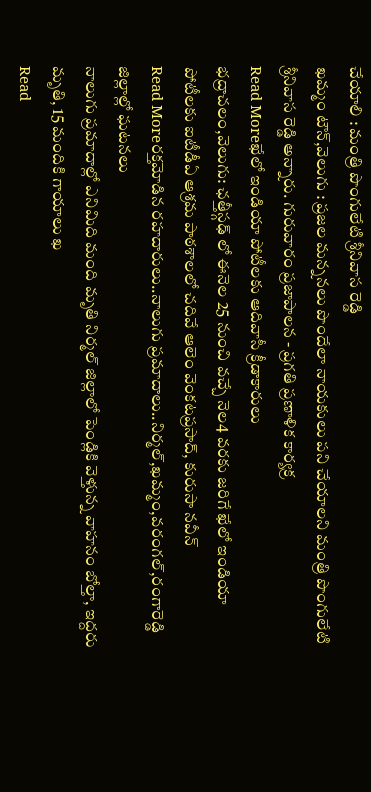చేయాలి : మంత్రి పొంగులేటి శ్రీనివాస రెడ్డి
ఖమ్మం టౌన్,వెలుగు : ప్రజల మన్ననలు పొందేలా నాయకులు పని చేయాలని మంత్రి పొంగులేటి శ్రీనివాస రెడ్డి అన్నారు. గురువారం ప్రజాపాలన - ప్రగతి ప్రణాళిక కార్యక్ర
Read Moreఖేలో ఇండియా పోటీలకు ఆదివాసీ క్రీడాకారులు
భద్రాచలం,వెలుగు: ఛత్తీస్గఢ్ లో ఈనెల 25 నుంచి వచ్చే నెల4 వరకు జరిగే ఖేలో ఇండియా పోటీలకు ఐటీడీఏ ఆశ్రమ పాఠశాలలో చదివే ఆలెం వెంకటప్రసాద్, కురుసా నవీన్
Read Moreరక్తమోడిన రహదారులు..నాలుగు ప్రమాదాలు..నిర్మల్,ఖమ్మం,వరంగల్,రంగారెడ్డి జిల్లాల్లో ఘటనలు
నాలుగు ప్రమాదాల్లో ఎనిమిది మంది మృతి నిర్మల్ జిల్లాలో పెండ్లికి వెళ్తున్న వాహనం బోల్తా, ఇద్దరు మృతి, 15 మందికి గాయాలు ఖ
Read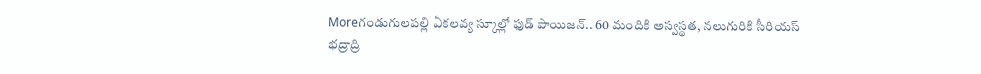Moreగండుగులపల్లి ఏకలవ్య స్కూల్లో ఫుడ్ పాయిజన్.. 60 మందికి అస్వస్థత, నలుగురికి సీరియస్
భద్రాద్రి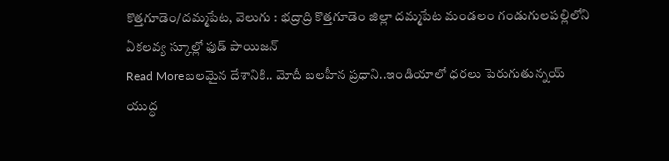కొత్తగూడెం/దమ్మపేట, వెలుగు : భద్రాద్రి కొత్తగూడెం జిల్లా దమ్మపేట మండలం గండుగులపల్లిలోని ఏకలవ్య స్కూల్లో ఫుడ్ పాయిజన్
Read Moreబలమైన దేశానికి.. మోదీ బలహీన ప్రధాని..ఇండియాలో ధరలు పెరుగుతున్నయ్
యుద్ధ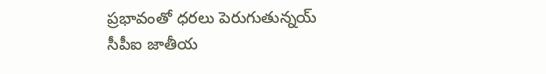ప్రభావంతో ధరలు పెరుగుతున్నయ్ సీపీఐ జాతీయ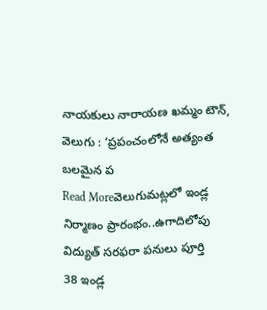నాయకులు నారాయణ ఖమ్మం టౌన్, వెలుగు : ‘ప్రపంచంలోనే అత్యంత బలమైన ప
Read Moreవెలుగుమట్లలో ఇండ్ల నిర్మాణం ప్రారంభం..ఉగాదిలోపు విద్యుత్ సరఫరా పనులు పూర్తి
38 ఇండ్ల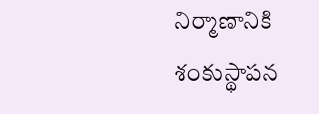నిర్మాణానికి శంకుస్థాపన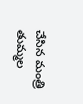చేసిన మంత్రి తుమ్మల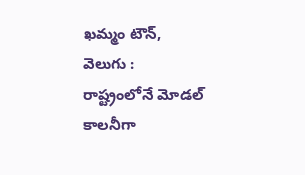ఖమ్మం టౌన్, వెలుగు : రాష్ట్రంలోనే మోడల్ కాలనీగా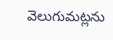వెలుగుమట్లను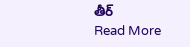తీర్
Read More